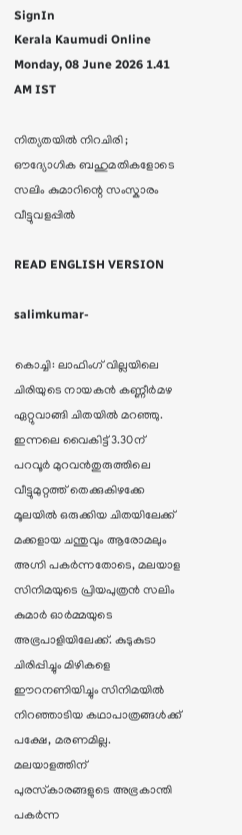SignIn
Kerala Kaumudi Online
Monday, 08 June 2026 1.41 AM IST

നിത്യതയിൽ നിറചിരി ; ഔദ്യോഗിക ബഹുമതികളോടെ സലിം കുമാറിന്റെ സംസ്കാരം വീട്ടുവളപ്പിൽ

READ ENGLISH VERSION

salimkumar-

കൊച്ചി: ലാഫിംഗ് വില്ലയിലെ ചിരിയുടെ നായകൻ കണ്ണീർമഴ ഏറ്റുവാങ്ങി ചിതയിൽ മറഞ്ഞു. ഇന്നലെ വൈകിട്ട് 3.30ന് പറവൂർ മുറവൻതുരുത്തിലെ വീട്ടുമുറ്റത്ത് തെക്കുകിഴക്കേ മൂലയിൽ ഒരുക്കിയ ചിതയിലേക്ക് മക്കളായ ചന്തുവും ആരോമലും അഗ്നി പകർന്നതോടെ, മലയാള സിനിമയുടെ പ്രിയപുത്രൻ സലിം കുമാർ ഓർമ്മയുടെ അഭ്രപാളിയിലേക്ക്. കുടുകുടാ ചിരിപ്പിച്ചും മിഴികളെ ഈറനണിയിച്ചും സിനിമയിൽ നിറഞ്ഞാടിയ കഥാപാത്രങ്ങൾക്ക് പക്ഷേ, മരണമില്ല. മലയാളത്തിന് പുരസ്‌കാരങ്ങളുടെ അഭ്രകാന്തി പകർന്ന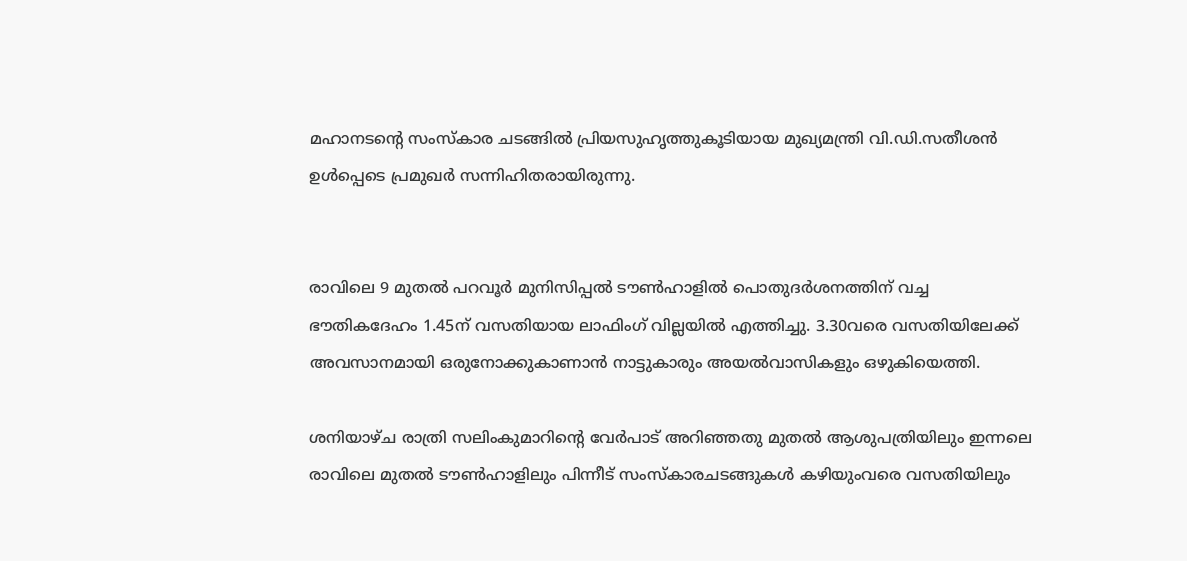മഹാനടന്റെ സംസ്‌കാര ചടങ്ങിൽ പ്രിയസുഹൃത്തുകൂടിയായ മുഖ്യമന്ത്രി വി.ഡി.സതീശൻ ഉൾപ്പെടെ പ്രമുഖർ സന്നിഹിതരായിരുന്നു.


രാവിലെ 9 മുതൽ പറവൂർ മുനിസിപ്പൽ ടൗൺഹാളിൽ പൊതുദർശനത്തിന് വച്ച ഭൗതികദേഹം 1.45ന് വസതിയായ ലാഫിംഗ് വില്ലയിൽ എത്തിച്ചു. 3.30വരെ വസതിയിലേക്ക് അവസാനമായി ഒരുനോക്കുകാണാൻ നാട്ടുകാരും അയൽവാസികളും ഒഴുകിയെത്തി.

ശനിയാഴ്ച രാത്രി സലിംകുമാറിന്റെ വേർപാട് അറിഞ്ഞതു മുതൽ ആശുപത്രിയിലും ഇന്നലെ രാവിലെ മുതൽ ടൗൺഹാളിലും പിന്നീട് സംസ്കാരചടങ്ങുകൾ കഴിയുംവരെ വസതിയിലും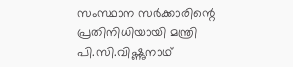സംസ്ഥാന സർക്കാരിന്റെ പ്രതിനിധിയായി മന്ത്രി പി.സി.വിഷ്ണുനാഥ്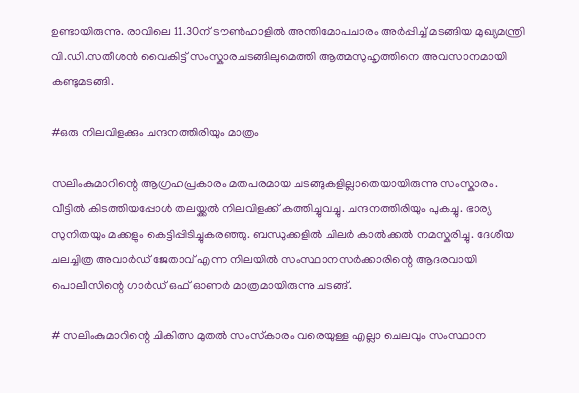ഉണ്ടായിരുന്നു. രാവിലെ 11.30ന് ടൗൺഹാളിൽ അന്തിമോപചാരം അർപ്പിച്ച് മടങ്ങിയ മുഖ്യമന്ത്രി വി.ഡി.സതീശൻ വൈകിട്ട് സംസ്കാരചടങ്ങിലുമെത്തി ആത്മസുഹൃത്തിനെ അവസാനമായി കണ്ടുമടങ്ങി.

#ഒരു നിലവിളക്കും ചന്ദനത്തിരിയും മാത്രം

സലിംകുമാറിന്റെ ആഗ്രഹപ്രകാരം മതപരമായ ചടങ്ങുകളില്ലാതെയായിരുന്നു സംസ്കാരം. വീട്ടിൽ കിടത്തിയപ്പോൾ തലയ്ക്കൽ നിലവിളക്ക് കത്തിച്ചുവച്ചു. ചന്ദനത്തിരിയും പുകച്ചു. ഭാര്യ സുനിതയും മക്കളും കെട്ടിപ്പിടിച്ചുകരഞ്ഞു. ബന്ധുക്കളിൽ ചിലർ കാൽക്കൽ നമസ്കരിച്ചു. ദേശീയ ചലച്ചിത്ര അവാർഡ് ജേതാവ് എന്ന നിലയിൽ സംസ്ഥാനസർക്കാരിന്റെ ആദരവായി പൊലീസിന്റെ ഗാ‌ർഡ് ഒഫ് ഓണർ മാത്രമായിരുന്നു ചടങ്ങ്.

# സലിംകുമാറിന്റെ ചികിത്സ മുതൽ സംസ്‌കാരം വരെയുള്ള എല്ലാ ചെലവും സംസ്ഥാന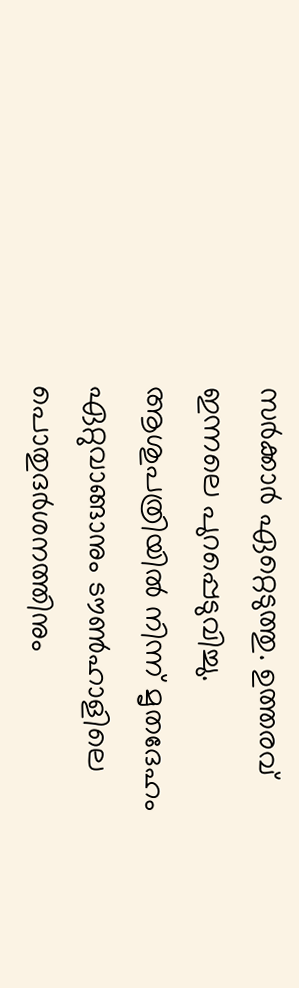സർക്കാർ ഏറ്റെടുത്തു. ഉത്തരവ് ഇന്നലെ പുറപ്പെടുവിച്ചു. ആശുപത്രിയിൽ നിന്ന് മൃതദേഹം ഏറ്റുവാങ്ങാനും ടൗൺഹാളിലെ പൊതുദർശനത്തിനും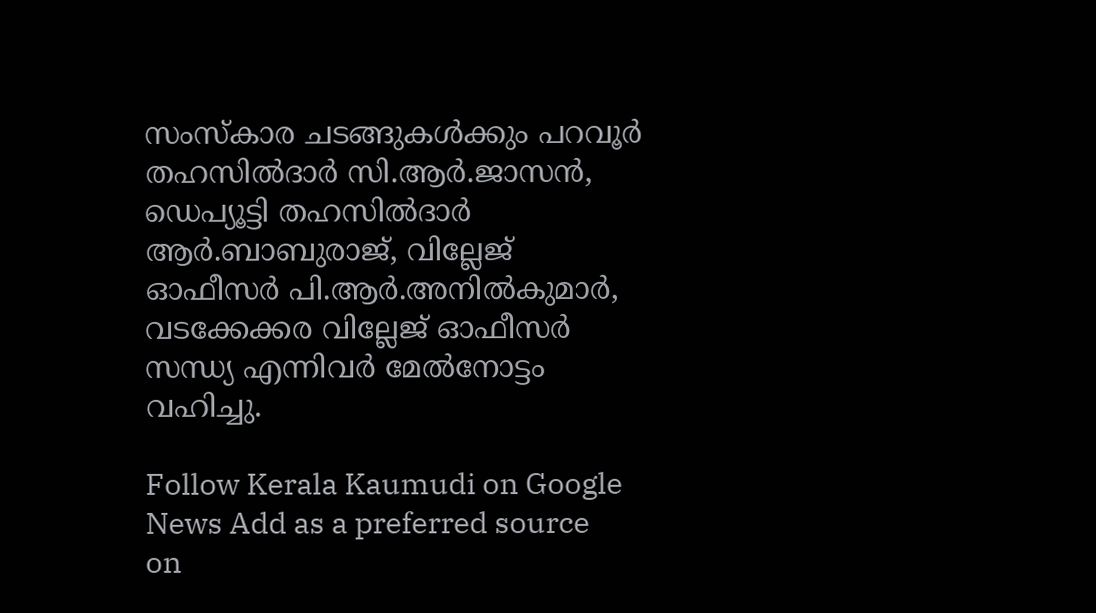സംസ്‌കാര ചടങ്ങുകൾക്കും പറവൂർ തഹസിൽദാർ സി.ആർ.ജാസൻ, ഡെപ്യൂട്ടി തഹസിൽദാർ ആർ.ബാബുരാജ്, വില്ലേജ് ഓഫീസർ പി.ആർ.അനിൽകുമാർ, വടക്കേക്കര വില്ലേജ് ഓഫീസർ സന്ധ്യ എന്നിവർ മേൽനോട്ടം വഹിച്ചു.

Follow Kerala Kaumudi on Google News Add as a preferred source on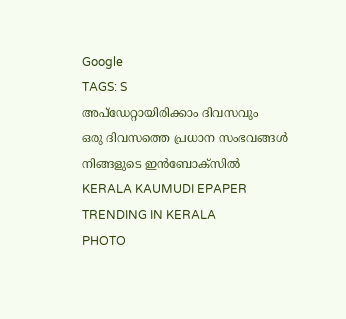Google
TAGS: S
അപ്ഡേറ്റായിരിക്കാം ദിവസവും
ഒരു ദിവസത്തെ പ്രധാന സംഭവങ്ങൾ നിങ്ങളുടെ ഇൻബോക്സിൽ
KERALA KAUMUDI EPAPER
TRENDING IN KERALA
PHOTO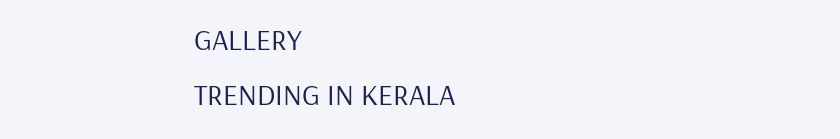GALLERY
TRENDING IN KERALA